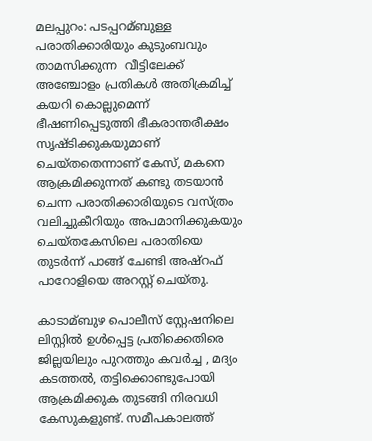മലപ്പുറം: പടപ്പറമ്ബുള്ള പരാതിക്കാരിയും കുടുംബവും താമസിക്കുന്ന  വീട്ടിലേക്ക് അഞ്ചോളം പ്രതികള്‍ അതിക്രമിച്ച്‌ കയറി കൊല്ലുമെന്ന് ഭീഷണിപ്പെടുത്തി ഭീകരാന്തരീക്ഷം സൃഷ്ടിക്കുകയുമാണ് ചെയ്തതെന്നാണ് കേസ്, മകനെ ആക്രമിക്കുന്നത് കണ്ടു തടയാന്‍ ചെന്ന പരാതിക്കാരിയുടെ വസ്ത്രം വലിച്ചുകീറിയും അപമാനിക്കുകയും ചെയ്തകേസിലെ പരാതിയെ തുടര്‍ന്ന് പാങ്ങ് ചേണ്ടി അഷ്റഫ് പാറോളിയെ അറസ്റ്റ് ചെയ്തു.

കാടാമ്ബുഴ പൊലീസ് സ്റ്റേഷനിലെ ലിസ്റ്റില്‍ ഉള്‍പ്പെട്ട പ്രതിക്കെതിരെ ജില്ലയിലും പുറത്തും കവര്‍ച്ച , മദ്യം കടത്തല്‍, തട്ടിക്കൊണ്ടുപോയി ആക്രമിക്കുക തുടങ്ങി നിരവധി കേസുകളുണ്ട്. സമീപകാലത്ത്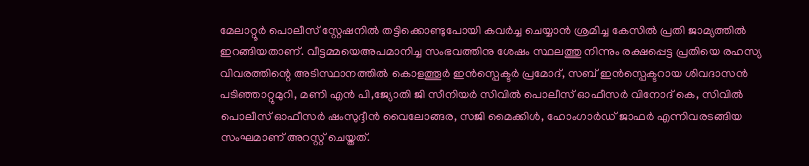മേലാറ്റൂര്‍ പൊലീസ് സ്റ്റേഷനില്‍ തട്ടിക്കൊണ്ടുപോയി കവര്‍ച്ച ചെയ്യാന്‍ ശ്രമിച്ച കേസില്‍ പ്രതി ജാമ്യത്തില്‍ ഇറങ്ങിയതാണ്. വീട്ടമ്മയെഅപമാനിച്ച സംഭവത്തിനു ശേഷം സ്ഥലത്തു നിന്നും രക്ഷപ്പെട്ട പ്രതിയെ രഹസ്യ വിവരത്തിന്റെ അടിസ്ഥാനത്തില്‍ കൊളത്തൂര്‍ ഇന്‍സ്പെക്ടര്‍ പ്രമോദ്, സബ് ഇന്‍സ്പെക്ടറായ ശിവദാസന്‍ പടിഞ്ഞാറ്റുമുറി, മണി എന്‍ പി,ജ്യോതി ജി സീനിയര്‍ സിവില്‍ പൊലീസ് ഓഫീസര്‍ വിനോദ് കെ, സിവില്‍ പൊലീസ് ഓഫീസര്‍ ഷംസുദ്ദീന്‍ വൈലോങ്ങര, സജി മൈക്കിള്‍, ഹോംഗാര്‍ഡ് ജാഫര്‍ എന്നിവരടങ്ങിയ സംഘമാണ് അറസ്റ്റ് ചെയ്തത്.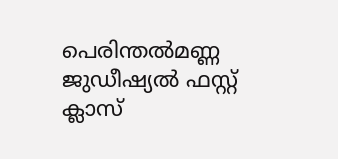പെരിന്തല്‍മണ്ണ ജുഡീഷ്യല്‍ ഫസ്റ്റ് ക്ലാസ്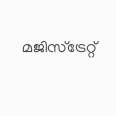മജിസ്ട്രേറ്റ്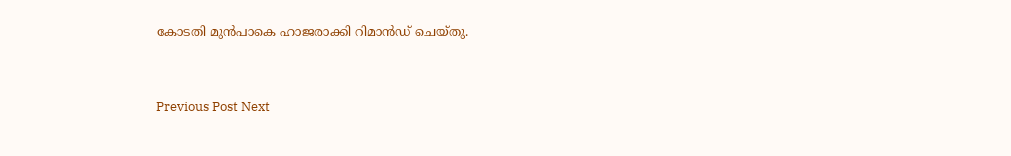കോടതി മുന്‍പാകെ ഹാജരാക്കി റിമാന്‍ഡ് ചെയ്തു.


Previous Post Next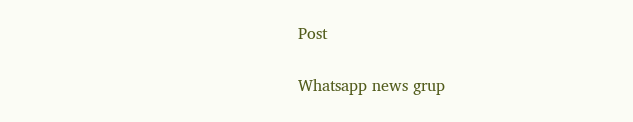Post

Whatsapp news grup